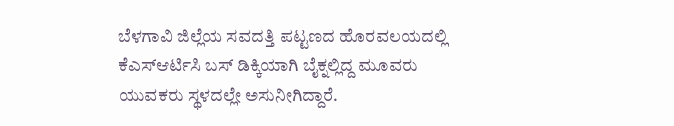ಬೆಳಗಾವಿ ಜಿಲ್ಲೆಯ ಸವದತ್ತಿ ಪಟ್ಟಣದ ಹೊರವಲಯದಲ್ಲಿ ಕೆಎಸ್ಆರ್ಟಿಸಿ ಬಸ್ ಡಿಕ್ಕಿಯಾಗಿ ಬೈಕ್ನಲ್ಲಿದ್ದ ಮೂವರು ಯುವಕರು ಸ್ಥಳದಲ್ಲೇ ಅಸುನೀಗಿದ್ದಾರೆ.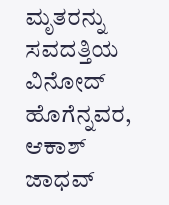ಮೃತರನ್ನು ಸವದತ್ತಿಯ ವಿನೋದ್ ಹೊಗೆನ್ನವರ, ಆಕಾಶ್ ಜಾಧವ್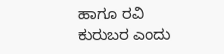ಹಾಗೂ ರವಿ ಕುರುಬರ ಎಂದು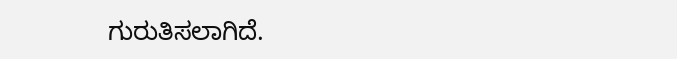ಗುರುತಿಸಲಾಗಿದೆ.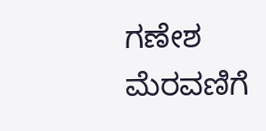ಗಣೇಶ ಮೆರವಣಿಗೆ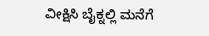ವೀಕ್ಷಿಸಿ ಬೈಕ್ನಲ್ಲಿ ಮನೆಗೆ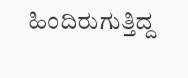ಹಿಂದಿರುಗುತ್ತಿದ್ದ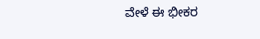ವೇಳೆ ಈ ಭೀಕರ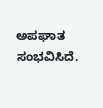ಅಪಘಾತ ಸಂಭವಿಸಿದೆ.